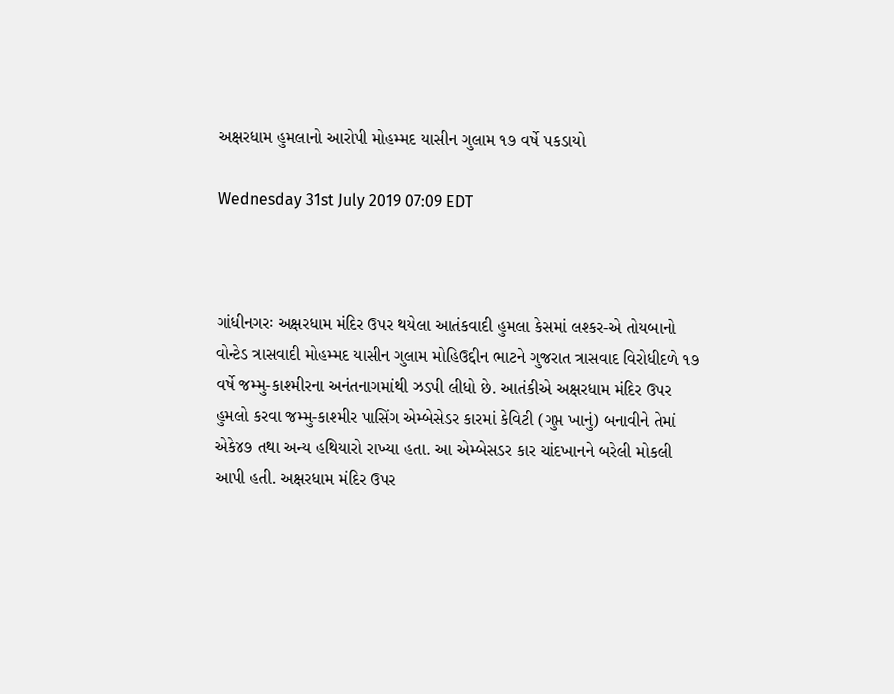અક્ષરધામ હુમલાનો આરોપી મોહમ્મદ યાસીન ગુલામ ૧૭ વર્ષે પકડાયો

Wednesday 31st July 2019 07:09 EDT



ગાંધીનગરઃ અક્ષરધામ મંદિર ઉપર થયેલા આતંકવાદી હુમલા કેસમાં લશ્કર-એ તોયબાનો વોન્ટેડ ત્રાસવાદી મોહમ્મદ યાસીન ગુલામ મોહિઉદ્દીન ભાટને ગુજરાત ત્રાસવાદ વિરોધીદળે ૧૭ વર્ષે જમ્મુ-કાશ્મીરના અનંતનાગમાંથી ઝડપી લીધો છે. આતંકીએ અક્ષરધામ મંદિર ઉપર હુમલો કરવા જમ્મુ-કાશ્મીર પાસિંગ એમ્બેસેડર કારમાં કેવિટી (ગુપ્ત ખાનું) બનાવીને તેમાં એકે૪૭ તથા અન્ય હથિયારો રાખ્યા હતા. આ એમ્બેસડર કાર ચાંદખાનને બરેલી મોકલી આપી હતી. અક્ષરધામ મંદિર ઉપર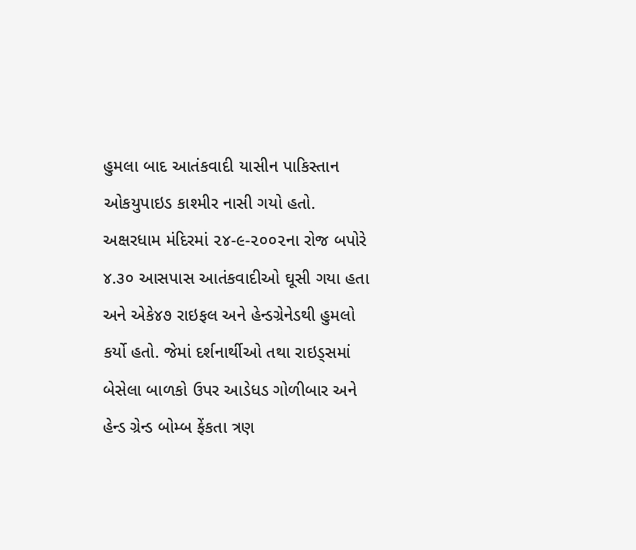હુમલા બાદ આતંકવાદી યાસીન પાકિસ્તાન ઓકયુપાઇડ કાશ્મીર નાસી ગયો હતો.
અક્ષરધામ મંદિરમાં ૨૪-૯-૨૦૦૨ના રોજ બપોરે ૪.૩૦ આસપાસ આતંકવાદીઓ ઘૂસી ગયા હતા અને એકે૪૭ રાઇફલ અને હેન્ડગ્રેનેડથી હુમલો કર્યો હતો. જેમાં દર્શનાર્થીઓ તથા રાઇડ્સમાં બેસેલા બાળકો ઉપર આડેધડ ગોળીબાર અને હેન્ડ ગ્રેન્ડ બોમ્બ ફેંકતા ત્રણ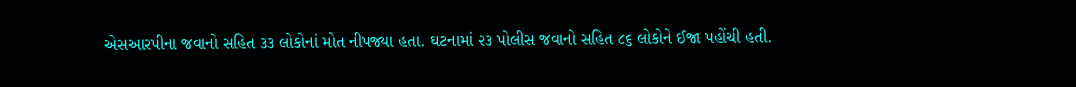એસઆરપીના જવાનો સહિત ૩૩ લોકોનાં મોત નીપજ્યા હતા. ઘટનામાં ૨૩ પોલીસ જવાનો સહિત ૮૬ લોકોને ઈજા પહોંચી હતી.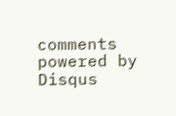comments powered by Disqus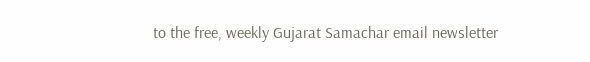to the free, weekly Gujarat Samachar email newsletter